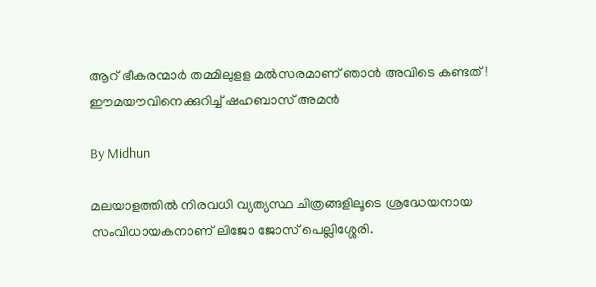ആറ് ഭീകരന്മാര്‍ തമ്മിലുളള മല്‍സരമാണ് ഞാന്‍ അവിടെ കണ്ടത്‌! ഈമയൗവിനെക്കുറിച്ച് ഷഹബാസ് അമന്‍

By Midhun

മലയാളത്തില്‍ നിരവധി വ്യത്യസ്ഥ ചിത്രങ്ങളിലൂടെ ശ്രദ്ധേയനായ സംവിധായകനാണ് ലിജോ ജോസ് പെല്ലിശ്ശേരി.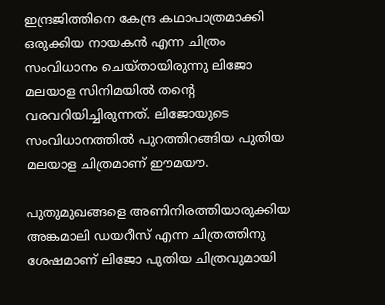ഇന്ദ്രജിത്തിനെ കേന്ദ്ര കഥാപാത്രമാക്കി ഒരുക്കിയ നായകന്‍ എന്ന ചിത്രം സംവിധാനം ചെയ്തായിരുന്നു ലിജോ മലയാള സിനിമയില്‍ തന്റെ വരവറിയിച്ചിരുന്നത്. ലിജോയുടെ സംവിധാനത്തില്‍ പുറത്തിറങ്ങിയ പുതിയ മലയാള ചിത്രമാണ് ഈമയൗ.

പുതുമുഖങ്ങളെ അണിനിരത്തിയാരുക്കിയ അങ്കമാലി ഡയറീസ് എന്ന ചിത്രത്തിനു ശേഷമാണ് ലിജോ പുതിയ ചിത്രവുമായി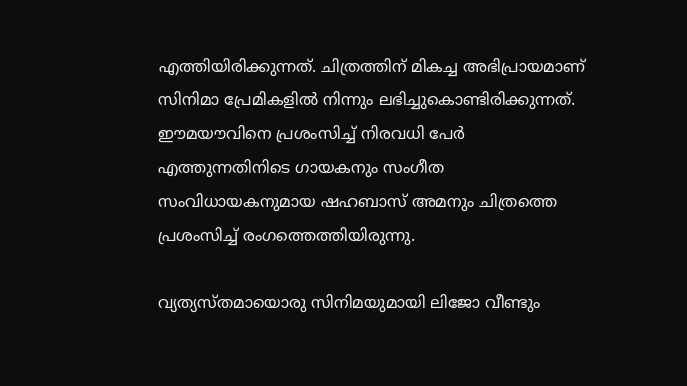എത്തിയിരിക്കുന്നത്. ചിത്രത്തിന് മികച്ച അഭിപ്രായമാണ് സിനിമാ പ്രേമികളില്‍ നിന്നും ലഭിച്ചുകൊണ്ടിരിക്കുന്നത്. ഈമയൗവിനെ പ്രശംസിച്ച് നിരവധി പേര്‍ എത്തുന്നതിനിടെ ഗായകനും സംഗീത സംവിധായകനുമായ ഷഹബാസ് അമനും ചിത്രത്തെ പ്രശംസിച്ച് രംഗത്തെത്തിയിരുന്നു.

വ്യത്യസ്തമായൊരു സിനിമയുമായി ലിജോ വീണ്ടും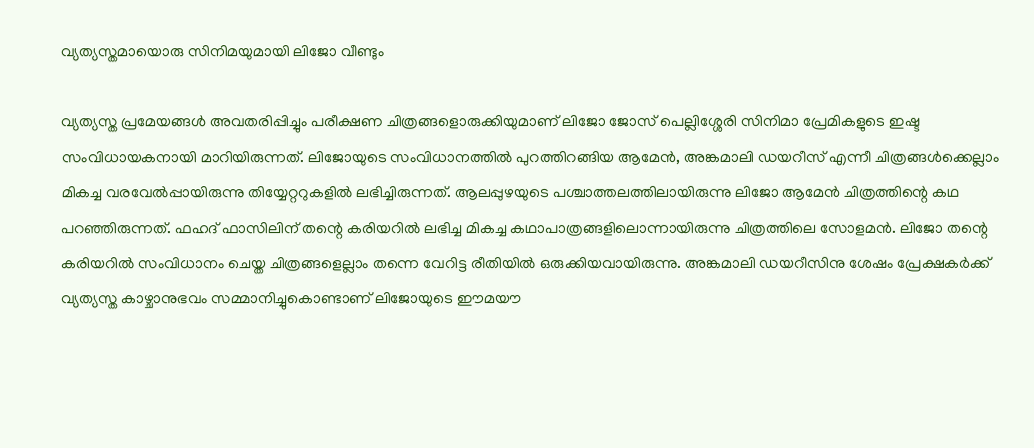വ്യത്യസ്തമായൊരു സിനിമയുമായി ലിജോ വീണ്ടും

വ്യത്യസ്ത പ്രമേയങ്ങള്‍ അവതരിപ്പിച്ചും പരീക്ഷണ ചിത്രങ്ങളൊരുക്കിയുമാണ് ലിജോ ജോസ് പെല്ലിശ്ശേരി സിനിമാ പ്രേമികളുടെ ഇഷ്ട സംവിധായകനായി മാറിയിരുന്നത്. ലിജോയുടെ സംവിധാനത്തില്‍ പുറത്തിറങ്ങിയ ആമേന്‍, അങ്കമാലി ഡയറീസ് എന്നീ ചിത്രങ്ങള്‍ക്കെല്ലാം മികച്ച വരവേല്‍പ്പായിരുന്നു തിയ്യേറ്ററുകളില്‍ ലഭിച്ചിരുന്നത്. ആലപ്പുഴയുടെ പശ്ചാത്തലത്തിലായിരുന്നു ലിജോ ആമേന്‍ ചിത്രത്തിന്റെ കഥ പറഞ്ഞിരുന്നത്. ഫഹദ് ഫാസിലിന് തന്റെ കരിയറില്‍ ലഭിച്ച മികച്ച കഥാപാത്രങ്ങളിലൊന്നായിരുന്നു ചിത്രത്തിലെ സോളമന്‍. ലിജോ തന്റെ കരിയറില്‍ സംവിധാനം ചെയ്ത ചിത്രങ്ങളെല്ലാം തന്നെ വേറിട്ട രീതിയില്‍ ഒരുക്കിയവായിരുന്നു. അങ്കമാലി ഡയറീസിനു ശേഷം പ്രേക്ഷകര്‍ക്ക് വ്യത്യസ്ത കാഴ്ചാനുഭവം സമ്മാനിച്ചുകൊണ്ടാണ് ലിജോയുടെ ഈമയൗ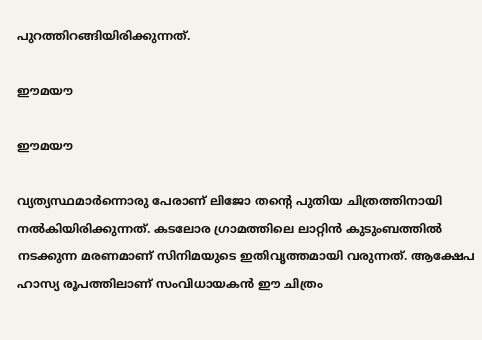പുറത്തിറങ്ങിയിരിക്കുന്നത്.

ഈമയൗ

ഈമയൗ

വ്യത്യസ്ഥമാര്‍ന്നൊരു പേരാണ് ലിജോ തന്റെ പുതിയ ചിത്രത്തിനായി നല്‍കിയിരിക്കുന്നത്. കടലോര ഗ്രാമത്തിലെ ലാറ്റിന്‍ കുടുംബത്തില്‍ നടക്കുന്ന മരണമാണ് സിനിമയുടെ ഇതിവൃത്തമായി വരുന്നത്. ആക്ഷേപ ഹാസ്യ രൂപത്തിലാണ് സംവിധായകന്‍ ഈ ചിത്രം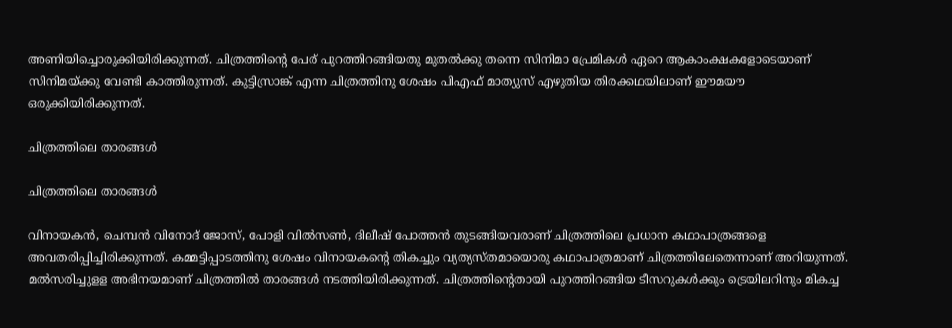അണിയിച്ചൊരുക്കിയിരിക്കുന്നത്. ചിത്രത്തിന്റെ പേര് പുറത്തിറങ്ങിയതു മുതല്‍ക്കു തന്നെ സിനിമാ പ്രേമികള്‍ ഏറെ ആകാംക്ഷകളോടെയാണ് സിനിമയ്ക്കു വേണ്ടി കാത്തിരുന്നത്. കുട്ടിസ്രാങ്ക് എന്ന ചിത്രത്തിനു ശേഷം പിഎഫ് മാത്യുസ് എഴുതിയ തിരക്കഥയിലാണ് ഈമയൗ ഒരുക്കിയിരിക്കുന്നത്.

ചിത്രത്തിലെ താരങ്ങള്‍

ചിത്രത്തിലെ താരങ്ങള്‍

വിനായകന്‍, ചെമ്പന്‍ വിനോദ് ജോസ്, പോളി വില്‍സണ്‍, ദിലീഷ് പോത്തന്‍ തുടങ്ങിയവരാണ് ചിത്രത്തിലെ പ്രധാന കഥാപാത്രങ്ങളെ അവതരിപ്പിച്ചിരിക്കുന്നത്. കമ്മട്ടിപ്പാടത്തിനു ശേഷം വിനായകന്റെ തികച്ചും വ്യത്യസ്തമായൊരു കഥാപാത്രമാണ് ചിത്രത്തിലേതെന്നാണ് അറിയുന്നത്. മല്‍സരിച്ചുളള അഭിനയമാണ് ചിത്രത്തില്‍ താരങ്ങള്‍ നടത്തിയിരിക്കുന്നത്. ചിത്രത്തിന്റെതായി പുറത്തിറങ്ങിയ ടീസറുകള്‍ക്കും ട്രെയിലറിനും മികച്ച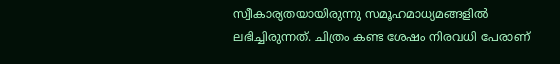സ്വീകാര്യതയായിരുന്നു സമൂഹമാധ്യമങ്ങളില്‍ ലഭിച്ചിരുന്നത്. ചിത്രം കണ്ട ശേഷം നിരവധി പേരാണ്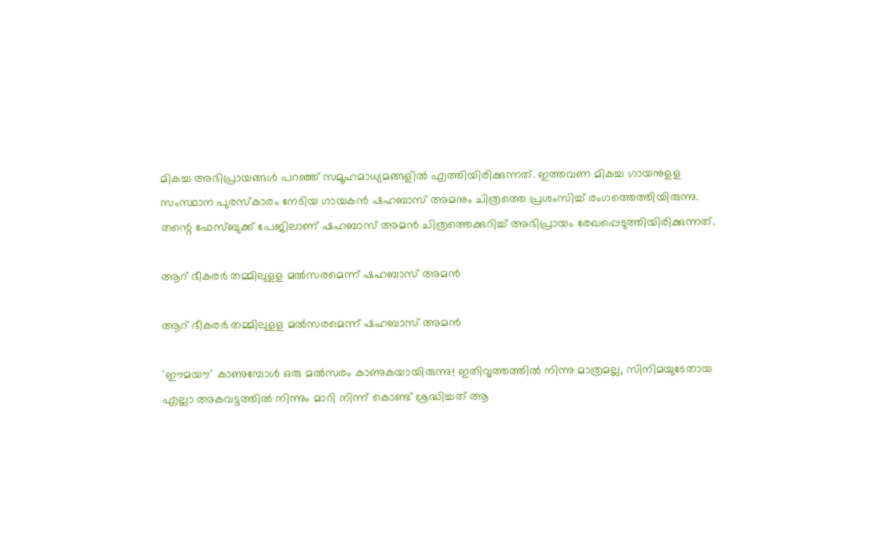മികച്ച അഭിപ്രായങ്ങള്‍ പറഞ്ഞ് സമൂഹമാധ്യമങ്ങളില്‍ എത്തിയിരിക്കുന്നത്. ഇത്തവണ മികച്ച ഗായനുളള സംസ്ഥാന പുരസ്‌കാരം നേടിയ ഗായകന്‍ ഷഹബാസ് അമനും ചിത്രത്തെ പ്രശംസിച്ച് രംഗത്തെത്തിയിരുന്നു. തന്റെ ഫേസ്ബുക്ക് പേജിലാണ് ഷഹബാസ് അമന്‍ ചിത്രത്തെക്കുറിച്ച് അഭിപ്രായം രേഖപ്പെടുത്തിയിരിക്കുന്നത്.

ആറ് ഭീകരര്‍ തമ്മിലുളള മല്‍സരമെന്ന് ഷഹബാസ് അമന്‍

ആറ് ഭീകരര്‍ തമ്മിലുളള മല്‍സരമെന്ന് ഷഹബാസ് അമന്‍

'ഈമയൗ' കാണുമ്പോള്‍ ഒരു മല്‍സരം കാണുകയായിരുന്നു! ഇതിവൃത്തത്തില്‍ നിന്നു മാത്രമല്ല, സിനിമയുടേതായ എല്ലാ അകവട്ടത്തില്‍ നിന്നും മാറി നിന്ന്‌ കൊണ്ട് ശ്രദ്ധിച്ചത് ആ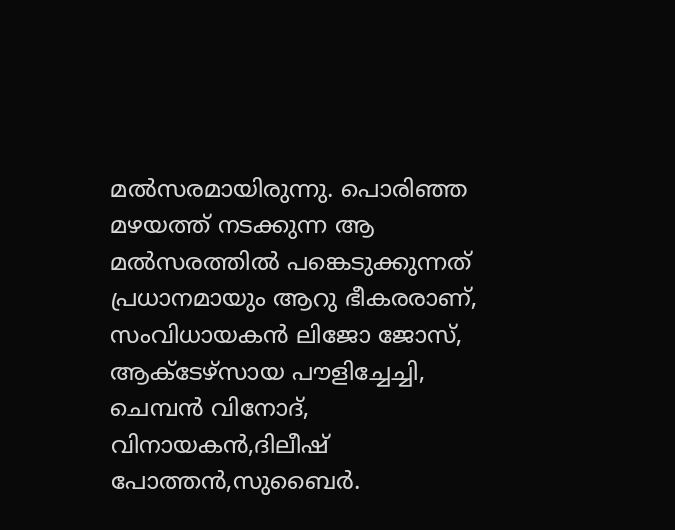മല്‍സരമായിരുന്നു. പൊരിഞ്ഞ മഴയത്ത് നടക്കുന്ന ആ മല്‍സരത്തില്‍ പങ്കെടുക്കുന്നത് പ്രധാനമായും ആറു ഭീകരരാണ്, സംവിധായകന്‍ ലിജോ ജോസ്, ആക്ടേഴ്‌സായ പൗളിച്ചേച്ചി, ചെമ്പന്‍ വിനോദ്, വിനായകന്‍,ദിലീഷ് പോത്തന്‍,സുബൈര്‍.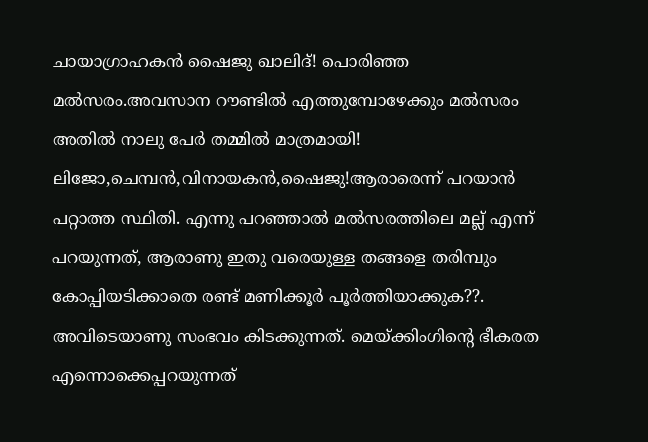ചായാഗ്രാഹകന്‍ ഷൈജു ഖാലിദ്! പൊരിഞ്ഞ മല്‍സരം.അവസാന റൗണ്ടില്‍ എത്തുമ്പോഴേക്കും മല്‍സരം അതില്‍ നാലു പേര്‍ തമ്മില്‍ മാത്രമായി! ലിജോ,ചെമ്പന്‍,വിനായകന്‍,ഷൈജു!ആരാരെന്ന് പറയാന്‍ പറ്റാത്ത സ്ഥിതി. എന്നു പറഞ്ഞാല്‍ മല്‍സരത്തിലെ മല്ല് എന്ന് പറയുന്നത്, ആരാണു ഇതു വരെയുള്ള തങ്ങളെ തരിമ്പും കോപ്പിയടിക്കാതെ രണ്ട് മണിക്കൂര്‍ പൂര്‍ത്തിയാക്കുക??. അവിടെയാണു സംഭവം കിടക്കുന്നത്. മെയ്ക്കിംഗിന്റെ ഭീകരത എന്നൊക്കെപ്പറയുന്നത്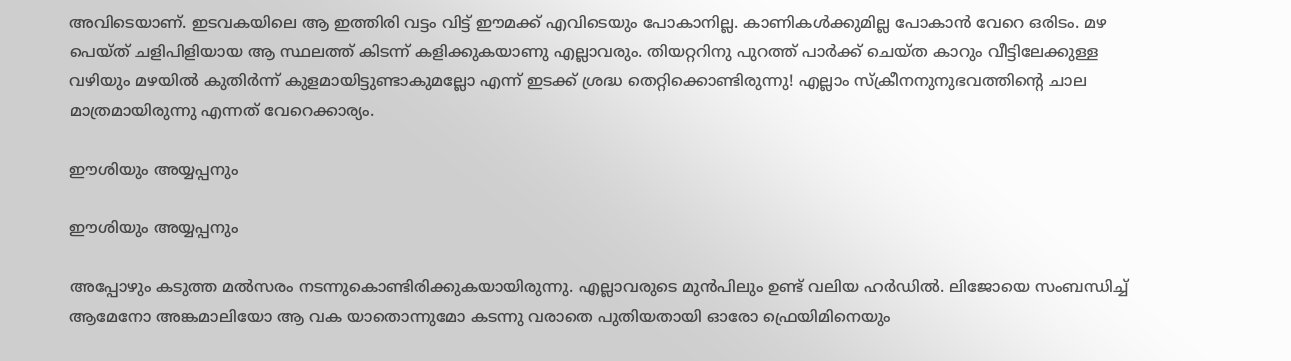അവിടെയാണ്. ഇടവകയിലെ ആ ഇത്തിരി വട്ടം വിട്ട് ഈമക്ക് എവിടെയും പോകാനില്ല. കാണികള്‍ക്കുമില്ല പോകാന്‍ വേറെ ഒരിടം. മഴ പെയ്ത് ചളിപിളിയായ ആ സ്ഥലത്ത് കിടന്ന് കളിക്കുകയാണു എല്ലാവരും. തിയറ്ററിനു പുറത്ത് പാര്‍ക്ക് ചെയ്ത കാറും വീട്ടിലേക്കുള്ള വഴിയും മഴയില്‍ കുതിര്‍ന്ന് കുളമായിട്ടുണ്ടാകുമല്ലോ എന്ന് ഇടക്ക് ശ്രദ്ധ തെറ്റിക്കൊണ്ടിരുന്നു! എല്ലാം സ്‌ക്രീനനുനുഭവത്തിന്റെ ചാല മാത്രമായിരുന്നു എന്നത് വേറെക്കാര്യം.

ഈശിയും അയ്യപ്പനും

ഈശിയും അയ്യപ്പനും

അപ്പോഴും കടുത്ത മല്‍സരം നടന്നുകൊണ്ടിരിക്കുകയായിരുന്നു. എല്ലാവരുടെ മുന്‍പിലും ഉണ്ട് വലിയ ഹര്‍ഡില്‍. ലിജോയെ സംബന്ധിച്ച് ആമേനോ അങ്കമാലിയോ ആ വക യാതൊന്നുമോ കടന്നു വരാതെ പുതിയതായി ഓരോ ഫ്രെയിമിനെയും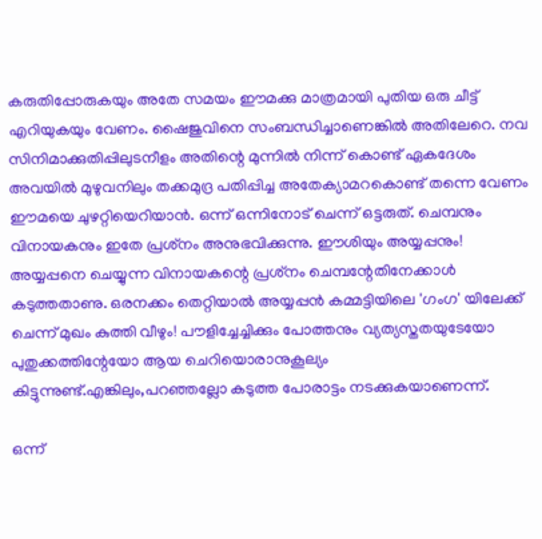കരുതിപ്പോരുകയും അതേ സമയം ഈമക്കു മാത്രമായി പുതിയ ഒരു ചീട്ട് എറിയുകയും വേണം. ഷൈജുവിനെ സംബന്ധിച്ചാണെങ്കില്‍ അതിലേറെ. നവ സിനിമാക്കുതിപ്പിലുടനീളം അതിന്റെ മുന്നില്‍ നിന്ന് കൊണ്ട് ഏകദേശം അവയില്‍ മുഴുവനിലും തക്കമുദ്ര പതിപ്പിച്ച അതേക്യാമറകൊണ്ട് തന്നെ വേണം ഈമയെ ചുഴറ്റിയെറിയാന്‍. ഒന്ന് ഒന്നിനോട് ചെന്ന് ഒട്ടരുത്. ചെമ്പനും വിനായകനും ഇതേ പ്രശ്‌നം അനുഭവിക്കുന്നു. ഈശിയും അയ്യപ്പനും! അയ്യപ്പനെ ചെയ്യുന്ന വിനായകന്റെ പ്രശ്‌നം ചെമ്പന്റേതിനേക്കാള്‍ കടുത്തതാണു. ഒരനക്കം തെറ്റിയാല്‍ അയ്യപ്പന്‍ കമ്മട്ടിയിലെ 'ഗംഗ' യിലേക്ക് ചെന്ന് മുഖം കുത്തി വീഴും! പൗളിച്ചേച്ചിക്കും പോത്തനും വ്യത്യസ്തതയുടേയോ പുതുക്കത്തിന്റേയോ ആയ ചെറിയൊരാനുകൂല്യം കിട്ടുന്നുണ്ട്.എങ്കിലും,പറഞ്ഞല്ലോ കടുത്ത പോരാട്ടം നടക്കുകയാണെന്ന്.

ഒന്ന്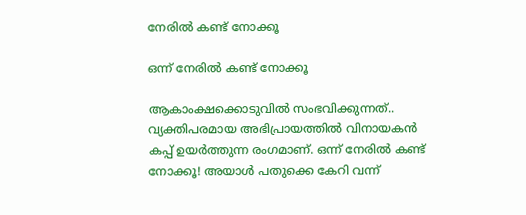നേരില്‍ കണ്ട് നോക്കൂ

ഒന്ന് നേരില്‍ കണ്ട് നോക്കൂ

ആകാംക്ഷക്കൊടുവില്‍ സംഭവിക്കുന്നത്.. വ്യക്തിപരമായ അഭിപ്രായത്തില്‍ വിനായകന്‍ കപ്പ് ഉയര്‍ത്തുന്ന രംഗമാണ്. ഒന്ന് നേരില്‍ കണ്ട് നോക്കൂ! അയാള്‍ പതുക്കെ കേറി വന്ന്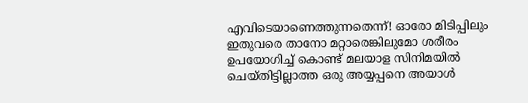എവിടെയാണെത്തുന്നതെന്ന്! ഓരോ മിടിപ്പിലും ഇതുവരെ താനോ മറ്റാരെങ്കിലുമോ ശരീരം ഉപയോഗിച്ച് കൊണ്ട് മലയാള സിനിമയില്‍ ചെയ്തിട്ടില്ലാത്ത ഒരു അയ്യപ്പനെ അയാള്‍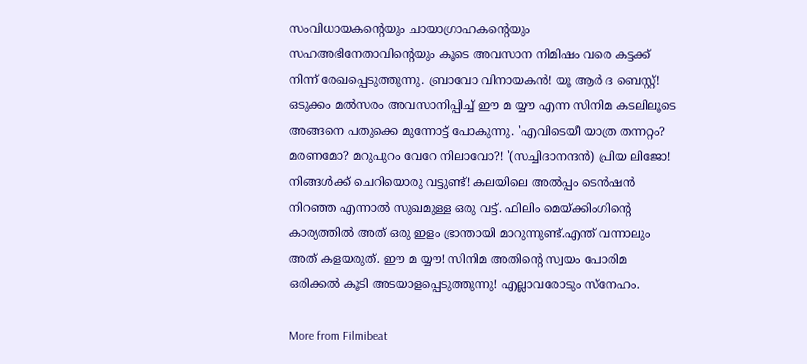സംവിധായകന്റെയും ചായാഗ്രാഹകന്റെയും സഹഅഭിനേതാവിന്റെയും കൂടെ അവസാന നിമിഷം വരെ കട്ടക്ക് നിന്ന് രേഖപ്പെടുത്തുന്നു. ബ്രാവോ വിനായകന്‍! യൂ ആര്‍ ദ ബെസ്റ്റ്! ഒടുക്കം മല്‍സരം അവസാനിപ്പിച്ച് ഈ മ യ്യൗ എന്ന സിനിമ കടലിലൂടെ അങ്ങനെ പതുക്കെ മുന്നോട്ട് പോകുന്നു. 'എവിടെയീ യാത്ര തന്നറ്റം? മരണമോ? മറുപുറം വേറേ നിലാവോ?! '(സച്ചിദാനന്ദന്‍) പ്രിയ ലിജോ! നിങ്ങള്‍ക്ക് ചെറിയൊരു വട്ടുണ്ട്! കലയിലെ അല്‍പ്പം ടെന്‍ഷന്‍ നിറഞ്ഞ എന്നാല്‍ സുഖമുള്ള ഒരു വട്ട്. ഫിലിം മെയ്ക്കിംഗിന്റെ കാര്യത്തില്‍ അത് ഒരു ഇളം ഭ്രാന്തായി മാറുന്നുണ്ട്.എന്ത് വന്നാലും അത് കളയരുത്. ഈ മ യ്യൗ! സിനിമ അതിന്റെ സ്വയം പോരിമ ഒരിക്കല്‍ കൂടി അടയാളപ്പെടുത്തുന്നു! എല്ലാവരോടും സ്‌നേഹം.

More from Filmibeat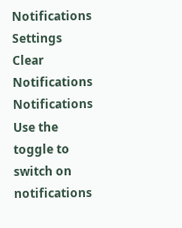Notifications
Settings
Clear Notifications
Notifications
Use the toggle to switch on notifications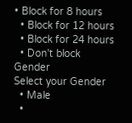• Block for 8 hours
  • Block for 12 hours
  • Block for 24 hours
  • Don't block
Gender
Select your Gender
  • Male
  •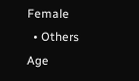Female
  • Others
Age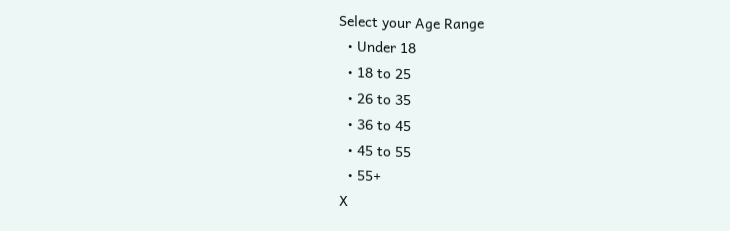Select your Age Range
  • Under 18
  • 18 to 25
  • 26 to 35
  • 36 to 45
  • 45 to 55
  • 55+
X